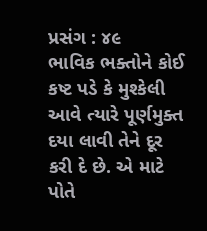પ્રસંગ : ૪૯
ભાવિક ભક્તોને કોઈ કષ્ટ પડે કે મુશ્કેલી આવે ત્યારે પૂર્ણમુક્ત દયા લાવી તેને દૂર કરી દે છે. એ માટે પોતે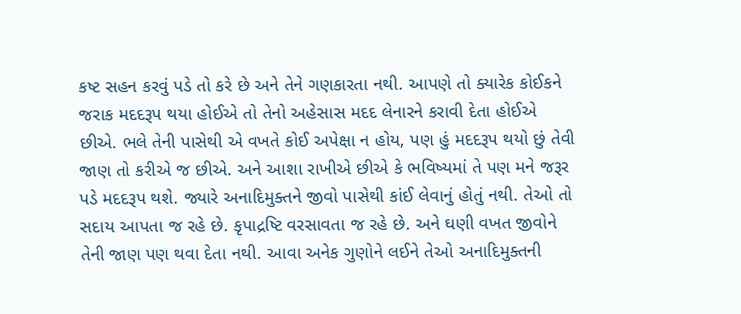કષ્ટ સહન કરવું પડે તો કરે છે અને તેને ગણકારતા નથી. આપણે તો ક્યારેક કોઈકને જરાક મદદરૂપ થયા હોઈએ તો તેનો અહેસાસ મદદ લેનારને કરાવી દેતા હોઈએ છીએ. ભલે તેની પાસેથી એ વખતે કોઈ અપેક્ષા ન હોય, પણ હું મદદરૂપ થયો છું તેવી જાણ તો કરીએ જ છીએ. અને આશા રાખીએ છીએ કે ભવિષ્યમાં તે પણ મને જરૂર પડે મદદરૂપ થશે. જ્યારે અનાદિમુક્તને જીવો પાસેથી કાંઈ લેવાનું હોતું નથી. તેઓ તો સદાય આપતા જ રહે છે. કૃપાદ્રષ્ટિ વરસાવતા જ રહે છે. અને ઘણી વખત જીવોને તેની જાણ પણ થવા દેતા નથી. આવા અનેક ગુણોને લઈને તેઓ અનાદિમુક્તની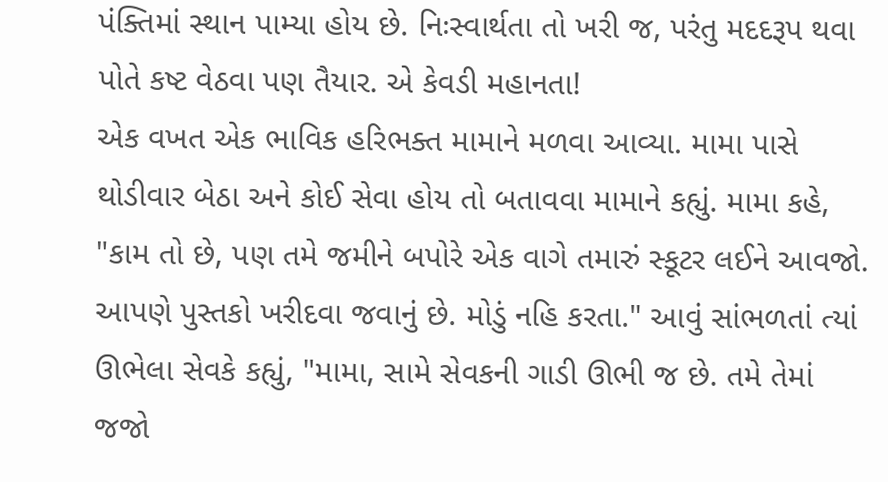પંક્તિમાં સ્થાન પામ્યા હોય છે. નિઃસ્વાર્થતા તો ખરી જ, પરંતુ મદદરૂપ થવા પોતે કષ્ટ વેઠવા પણ તૈયાર. એ કેવડી મહાનતા!
એક વખત એક ભાવિક હરિભક્ત મામાને મળવા આવ્યા. મામા પાસે થોડીવાર બેઠા અને કોઈ સેવા હોય તો બતાવવા મામાને કહ્યું. મામા કહે, "કામ તો છે, પણ તમે જમીને બપોરે એક વાગે તમારું સ્કૂટર લઈને આવજો. આપણે પુસ્તકો ખરીદવા જવાનું છે. મોડું નહિ કરતા." આવું સાંભળતાં ત્યાં ઊભેલા સેવકે કહ્યું, "મામા, સામે સેવકની ગાડી ઊભી જ છે. તમે તેમાં જજો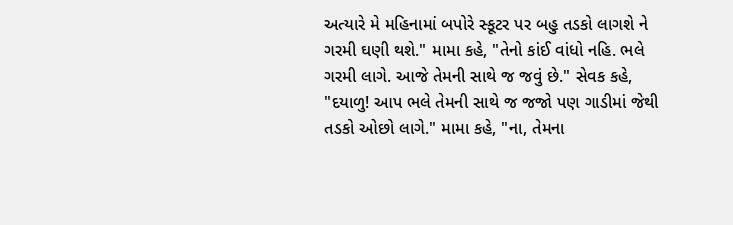અત્યારે મે મહિનામાં બપોરે સ્કૂટર પર બહુ તડકો લાગશે ને ગરમી ઘણી થશે." મામા કહે, "તેનો કાંઈ વાંધો નહિ. ભલે ગરમી લાગે. આજે તેમની સાથે જ જવું છે." સેવક કહે, "દયાળુ! આપ ભલે તેમની સાથે જ જજો પણ ગાડીમાં જેથી તડકો ઓછો લાગે." મામા કહે, "ના, તેમના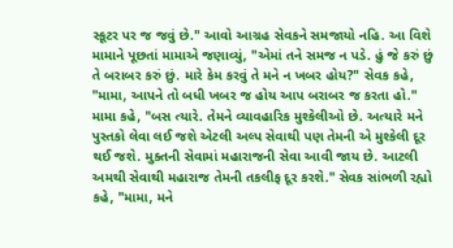સ્કૂટર પર જ જવું છે." આવો આગ્રહ સેવકને સમજાયો નહિ. આ વિશે મામાને પૂછતાં મામાએ જણાવ્યું, "એમાં તને સમજ ન પડે. હું જે કરું છું તે બરાબર કરું છું. મારે કેમ કરવું તે મને ન ખબર હોય?" સેવક કહે, "મામા, આપને તો બધી ખબર જ હોય આપ બરાબર જ કરતા હો." મામા કહે, "બસ ત્યારે. તેમને વ્યાવહારિક મુશ્કેલીઓ છે. અત્યારે મને પુસ્તકો લેવા લઈ જશે એટલી અલ્પ સેવાથી પણ તેમની એ મુશ્કેલી દૂર થઈ જશે. મુક્તની સેવામાં મહારાજની સેવા આવી જાય છે. આટલી અમથી સેવાથી મહારાજ તેમની તકલીફ દૂર કરશે." સેવક સાંભળી રહ્યો કહે, "મામા, મને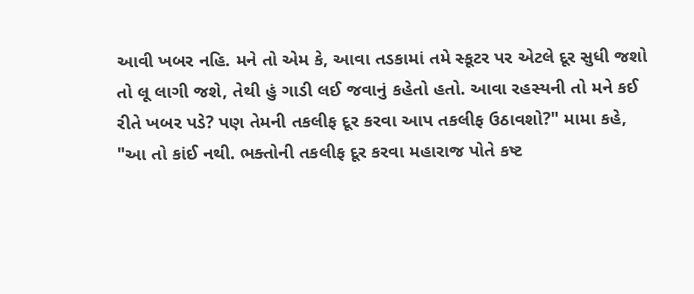આવી ખબર નહિ. મને તો એમ કે, આવા તડકામાં તમે સ્કૂટર પર એટલે દૂર સુધી જશો તો લૂ લાગી જશે, તેથી હું ગાડી લઈ જવાનું કહેતો હતો. આવા રહસ્યની તો મને કઈ રીતે ખબર પડે? પણ તેમની તકલીફ દૂર કરવા આપ તકલીફ ઉઠાવશો?" મામા કહે, "આ તો કાંઈ નથી. ભક્તોની તકલીફ દૂર કરવા મહારાજ પોતે કષ્ટ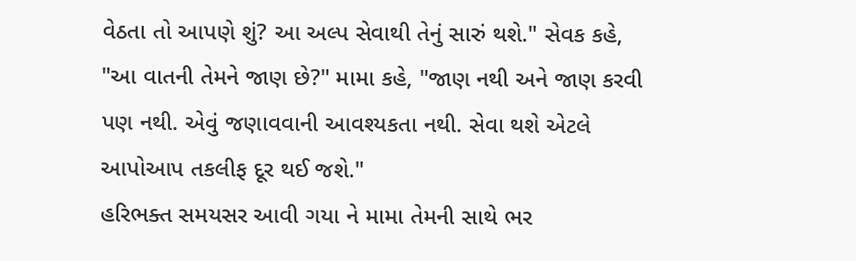વેઠતા તો આપણે શું? આ અલ્પ સેવાથી તેનું સારું થશે." સેવક કહે, "આ વાતની તેમને જાણ છે?" મામા કહે, "જાણ નથી અને જાણ કરવી પણ નથી. એવું જણાવવાની આવશ્યકતા નથી. સેવા થશે એટલે આપોઆપ તકલીફ દૂર થઈ જશે."
હરિભક્ત સમયસર આવી ગયા ને મામા તેમની સાથે ભર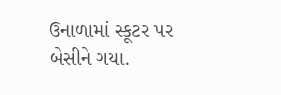ઉનાળામાં સ્કૂટર પર બેસીને ગયા.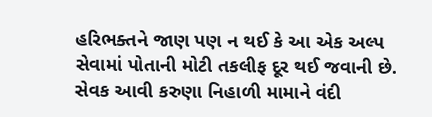હરિભક્તને જાણ પણ ન થઈ કે આ એક અલ્પ સેવામાં પોતાની મોટી તકલીફ દૂર થઈ જવાની છે. સેવક આવી કરુણા નિહાળી મામાને વંદી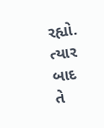રહ્યો. ત્યાર બાદ તે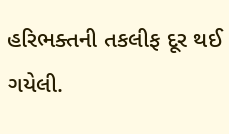હરિભક્તની તકલીફ દૂર થઈ ગયેલી.